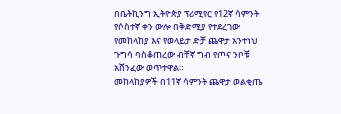በቤትኪንግ ኢትዮጵያ ፕሪሚየር የ12ኛ ሳምንት የሶስተኛ ቀን ውሎ በቅድሚያ የተደረገው የመከላከያ እና የወላይታ ድቻ ጨዋታ አንተነህ ጉግሳ ባስቆጠረው ብቸኛ ግብ የጦና ንቦቹ አሸንፈው ወጥተዋል።
መከላከያዎች በ11ኛ ሳምንት ጨዋታ ወልቂጤ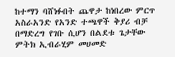ከተማን ባሸነፉበት ጨዋታ ከነበረው ምርጥ አስራአንድ የአንድ ተጫዋች ቅያሪ ብቻ በማድረግ የገቡ ሲሆን በልደቱ ጌታቸው ምትክ ኢብራሂም መሀመድ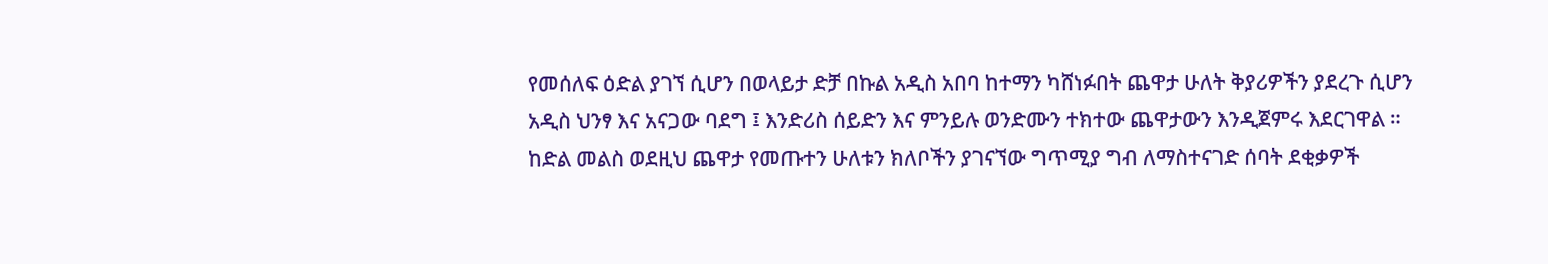የመሰለፍ ዕድል ያገኘ ሲሆን በወላይታ ድቻ በኩል አዲስ አበባ ከተማን ካሸነፉበት ጨዋታ ሁለት ቅያሪዎችን ያደረጉ ሲሆን አዲስ ህንፃ እና አናጋው ባደግ ፤ እንድሪስ ሰይድን እና ምንይሉ ወንድሙን ተክተው ጨዋታውን እንዲጀምሩ እደርገዋል ።
ከድል መልስ ወደዚህ ጨዋታ የመጡተን ሁለቱን ክለቦችን ያገናኘው ግጥሚያ ግብ ለማስተናገድ ሰባት ደቂቃዎች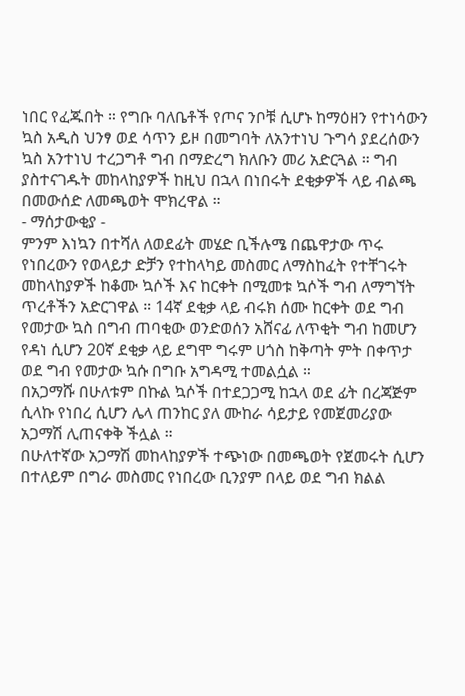ነበር የፈጁበት ። የግቡ ባለቤቶች የጦና ንቦቹ ሲሆኑ ከማዕዘን የተነሳውን ኳስ አዲስ ህንፃ ወደ ሳጥን ይዞ በመግባት ለአንተነህ ጉግሳ ያደረሰውን ኳስ አንተነህ ተረጋግቶ ግብ በማድረግ ክለቡን መሪ አድርጓል ። ግብ ያስተናገዱት መከላከያዎች ከዚህ በኋላ በነበሩት ደቂቃዎች ላይ ብልጫ በመውሰድ ለመጫወት ሞክረዋል ።
- ማሰታውቂያ -
ምንም እነኳን በተሻለ ለወደፊት መሄድ ቢችሉሜ በጨዋታው ጥሩ የነበረውን የወላይታ ድቻን የተከላካይ መስመር ለማስከፈት የተቸገሩት መከላከያዎች ከቆሙ ኳሶች እና ከርቀት በሚመቱ ኳሶች ግብ ለማግኘት ጥረቶችን አድርገዋል ። 14ኛ ደቂቃ ላይ ብሩክ ሰሙ ከርቀት ወደ ግብ የመታው ኳስ በግብ ጠባቂው ወንድወሰን አሸናፊ ለጥቂት ግብ ከመሆን የዳነ ሲሆን 20ኛ ደቂቃ ላይ ደግሞ ግሩም ሀጎስ ከቅጣት ምት በቀጥታ ወደ ግብ የመታው ኳሱ በግቡ አግዳሚ ተመልሷል ።
በአጋማሹ በሁለቱም በኩል ኳሶች በተደጋጋሚ ከኋላ ወደ ፊት በረጃጅም ሲላኩ የነበረ ሲሆን ሌላ ጠንከር ያለ ሙከራ ሳይታይ የመጀመሪያው አጋማሽ ሊጠናቀቅ ችሏል ።
በሁለተኛው አጋማሽ መከላከያዎች ተጭነው በመጫወት የጀመሩት ሲሆን በተለይም በግራ መስመር የነበረው ቢንያም በላይ ወደ ግብ ክልል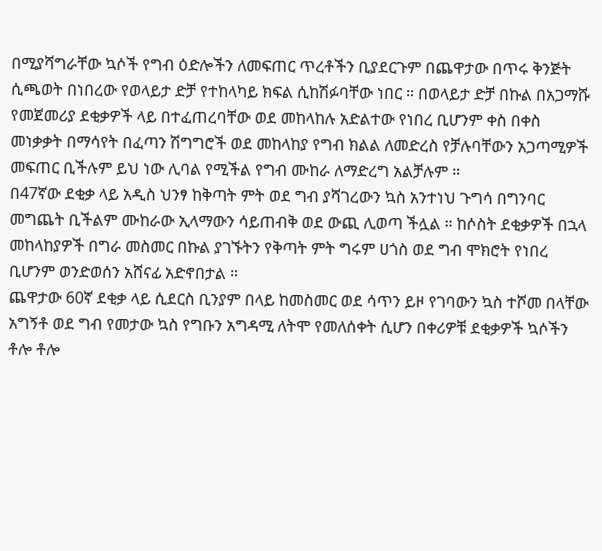በሚያሻግራቸው ኳሶች የግብ ዕድሎችን ለመፍጠር ጥረቶችን ቢያደርጉም በጨዋታው በጥሩ ቅንጅት ሲጫወት በነበረው የወላይታ ድቻ የተከላካይ ክፍል ሲከሽፉባቸው ነበር ። በወላይታ ድቻ በኩል በአጋማሹ የመጀመሪያ ደቂቃዎች ላይ በተፈጠረባቸው ወደ መከላከሉ አድልተው የነበረ ቢሆንም ቀስ በቀስ መነቃቃት በማሳየት በፈጣን ሽግግሮች ወደ መከላከያ የግብ ክልል ለመድረስ የቻሉባቸውን አጋጣሚዎች መፍጠር ቢችሉም ይህ ነው ሊባል የሚችል የግብ ሙከራ ለማድረግ አልቻሉም ።
በ47ኛው ደቂቃ ላይ አዲስ ህንፃ ከቅጣት ምት ወደ ግብ ያሻገረውን ኳስ አንተነህ ጉግሳ በግንባር መግጨት ቢችልም ሙከራው ኢላማውን ሳይጠብቅ ወደ ውጪ ሊወጣ ችሏል ። ከሶስት ደቂቃዎች በኋላ መከላከያዎች በግራ መስመር በኩል ያገኙትን የቅጣት ምት ግሩም ሀጎስ ወደ ግብ ሞክሮት የነበረ ቢሆንም ወንድወሰን አሸናፊ አድኖበታል ።
ጨዋታው 60ኛ ደቂቃ ላይ ሲደርስ ቢንያም በላይ ከመስመር ወደ ሳጥን ይዞ የገባውን ኳስ ተሾመ በላቸው አግኝቶ ወደ ግብ የመታው ኳስ የግቡን አግዳሚ ለትሞ የመለሰቀት ሲሆን በቀሪዎቹ ደቂቃዎች ኳሶችን ቶሎ ቶሎ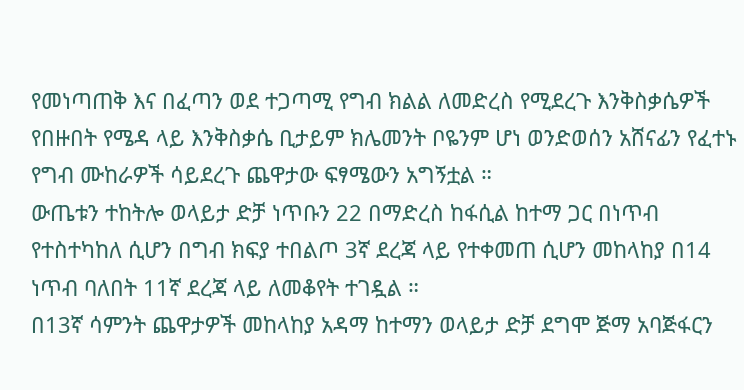የመነጣጠቅ እና በፈጣን ወደ ተጋጣሚ የግብ ክልል ለመድረስ የሚደረጉ እንቅስቃሴዎች የበዙበት የሜዳ ላይ እንቅስቃሴ ቢታይም ክሌመንት ቦዬንም ሆነ ወንድወሰን አሸናፊን የፈተኑ የግብ ሙከራዎች ሳይደረጉ ጨዋታው ፍፃሜውን አግኝቷል ።
ውጤቱን ተከትሎ ወላይታ ድቻ ነጥቡን 22 በማድረስ ከፋሲል ከተማ ጋር በነጥብ የተስተካከለ ሲሆን በግብ ክፍያ ተበልጦ 3ኛ ደረጃ ላይ የተቀመጠ ሲሆን መከላከያ በ14 ነጥብ ባለበት 11ኛ ደረጃ ላይ ለመቆየት ተገዷል ።
በ13ኛ ሳምንት ጨዋታዎች መከላከያ አዳማ ከተማን ወላይታ ድቻ ደግሞ ጅማ አባጅፋርን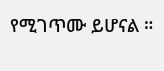የሚገጥሙ ይሆናል ።